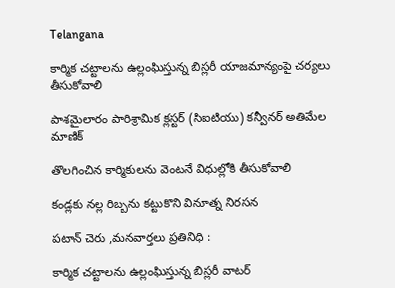Telangana

కార్మిక చట్టాలను ఉల్లంఘిస్తున్న బిస్లరీ యాజమాన్యంపై చర్యలు తీసుకోవాలి

పాశమైలారం పారిశ్రామిక క్లస్టర్ (సిఐటియు) కన్వీనర్ అతిమేల మాణిక్

తొలగించిన కార్మికులను వెంటనే విధుల్లోకి తీసుకోవాలి

కండ్లకు నల్ల రిబ్బను కట్టుకొని వినూత్న నిరసన

పటాన్ చెరు ,మనవార్తలు ప్రతినిధి :

కార్మిక చట్టాలను ఉల్లంఘిస్తున్న బిస్లరీ వాటర్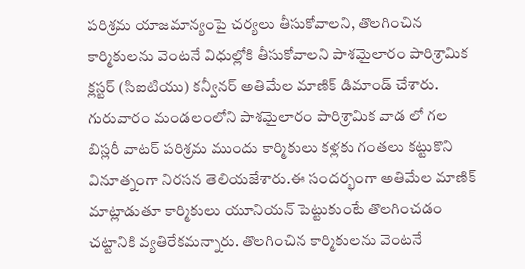పరిశ్రమ యాజమాన్యంపై చర్యలు తీసుకోవాలని, తొలగించిన కార్మికులను వెంటనే విధుల్లోకి తీసుకోవాలని పాశమైలారం పారిశ్రామిక క్లస్టర్ (సిఐటియు) కన్వీనర్ అతిమేల మాణిక్ డిమాండ్ చేశారు. గురువారం మండలంలోని పాశమైలారం పారిశ్రామిక వాడ లో గల బిస్లరీ వాటర్ పరిశ్రమ ముందు కార్మికులు కళ్లకు గంతలు కట్టుకొని వినూత్నంగా నిరసన తెలియజేశారు.ఈ సందర్భంగా అతిమేల మాణిక్ మాట్లాడుతూ కార్మికులు యూనియన్ పెట్టుకుంటే తొలగించడం చట్టానికి వ్యతిరేకమన్నారు. తొలగించిన కార్మికులను వెంటనే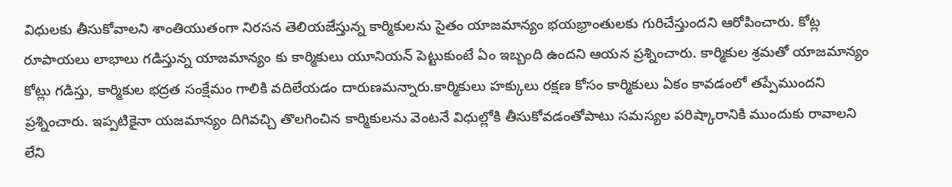విధులకు తీసుకోవాలని శాంతియుతంగా నిరసన తెలియజేస్తున్న కార్మికులను సైతం యాజమాన్యం భయభ్రాంతులకు గురిచేస్తుందని ఆరోపించారు. కోట్ల రూపాయలు లాభాలు గడిస్తున్న యాజమాన్యం కు కార్మికులు యూనియన్ పెట్టుకుంటే ఏం ఇబ్బంది ఉందని ఆయన ప్రశ్నించారు. కార్మికుల శ్రమతో యాజమాన్యం కోట్లు గడిస్తు, కార్మికుల భద్రత సంక్షేమం గాలికి వదిలేయడం దారుణమన్నారు.కార్మికులు హక్కులు రక్షణ కోసం కార్మికులు ఏకం కావడంలో తప్పేముందని ప్రశ్నించారు. ఇప్పటికైనా యజమాన్యం దిగివచ్చి తొలగించిన కార్మికులను వెంటనే విధుల్లోకి తీసుకోవడంతోపాటు సమస్యల పరిష్కారానికి ముందుకు రావాలని లేని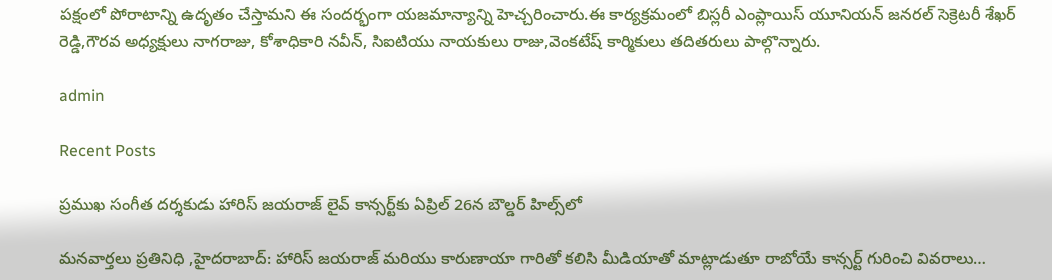పక్షంలో పోరాటాన్ని ఉదృతం చేస్తామని ఈ సందర్భంగా యజమాన్యాన్ని హెచ్చరించారు.ఈ కార్యక్రమంలో బిస్లరీ ఎంప్లాయిస్ యూనియన్ జనరల్ సెక్రెటరీ శేఖర్ రెడ్డి,గౌరవ అధ్యక్షులు నాగరాజు, కోశాధికారి నవీన్, సిఐటియు నాయకులు రాజు,వెంకటేష్ కార్మికులు తదితరులు పాల్గొన్నారు.

admin

Recent Posts

ప్రముఖ సంగీత దర్శకుడు హారిస్ జయరాజ్ లైవ్ కాన్సర్ట్‌కు ఏప్రిల్ 26న బౌల్డర్ హిల్స్‌లో

మనవార్తలు ప్రతినిధి ,హైదరాబాద్: హారిస్ జయరాజ్ మరియు కారుణాయా గారితో కలిసి మీడియాతో మాట్లాడుతూ రాబోయే కాన్సర్ట్ గురించి వివరాలు…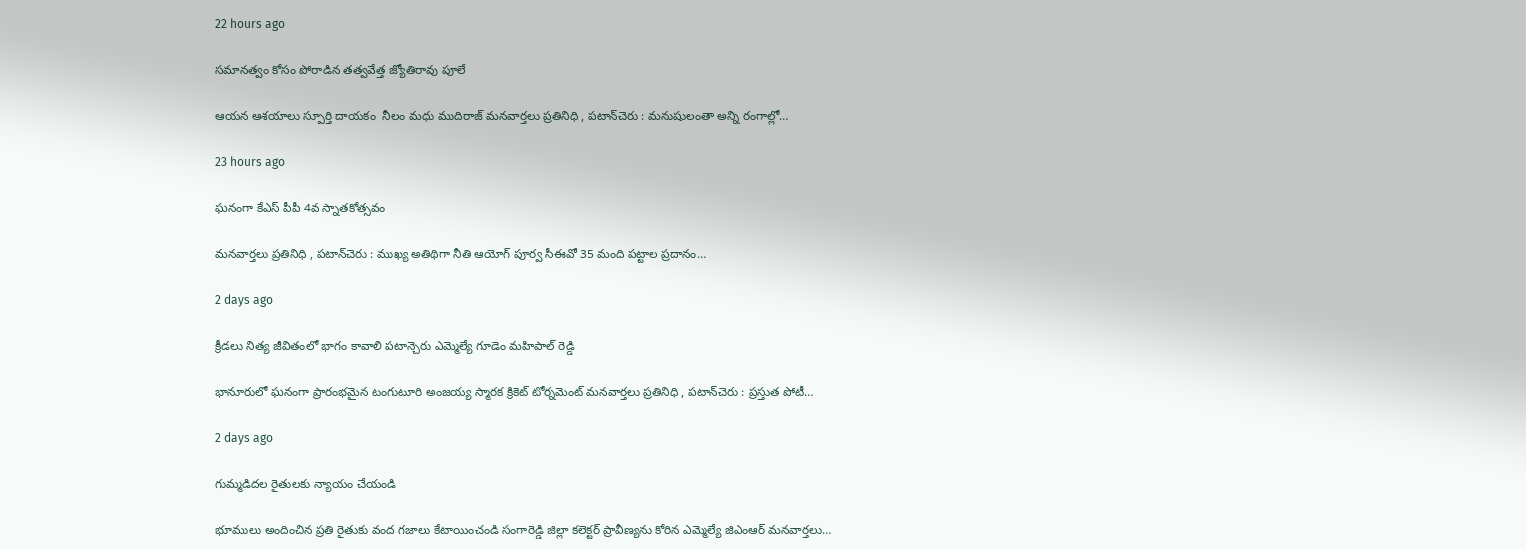22 hours ago

సమానత్వం కోసం పోరాడిన తత్వవేత్త జ్యోతిరావు పూలే

ఆయన ఆశయాలు స్పూర్తి దాయకం  నీలం మధు ముదిరాజ్ మనవార్తలు ప్రతినిధి , పటాన్‌చెరు : మనుషులంతా అన్ని రంగాల్లో…

23 hours ago

ఘనంగా కేఎస్ పీపీ 4వ స్నాతకోత్సవం

మనవార్తలు ప్రతినిధి , పటాన్‌చెరు : ముఖ్య అతిథిగా నీతి ఆయోగ్ పూర్వ సీఈవో 35 మంది పట్టాల ప్రదానం…

2 days ago

క్రీడలు నిత్య జీవితంలో భాగం కావాలి పటాన్చెరు ఎమ్మెల్యే గూడెం మహిపాల్ రెడ్డి

భానూరులో ఘనంగా ప్రారంభమైన టంగుటూరి అంజయ్య స్మారక క్రికెట్ టోర్నమెంట్ మనవార్తలు ప్రతినిధి , పటాన్‌చెరు : ప్రస్తుత పోటీ…

2 days ago

గుమ్మడిదల రైతులకు న్యాయం చేయండి

భూములు అందించిన ప్రతి రైతుకు వంద గజాలు కేటాయించండి సంగారెడ్డి జిల్లా కలెక్టర్ ప్రావీణ్యను కోరిన ఎమ్మెల్యే జిఎంఆర్ మనవార్తలు…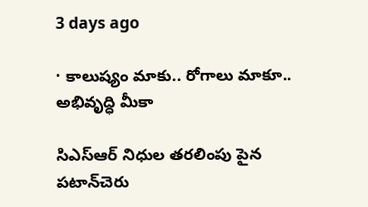3 days ago

· కాలుష్యం మాకు.. రోగాలు మాకూ.. అభివృద్ధి మీకా

సిఎస్ఆర్ నిధుల తరలింపు పైన పటాన్‌చెరు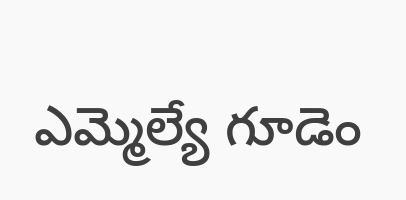ఎమ్మెల్యే గూడెం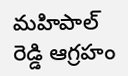మహిపాల్ రెడ్డి ఆగ్రహం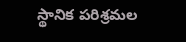స్థానిక పరిశ్రమల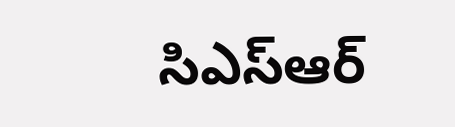సిఎస్ఆర్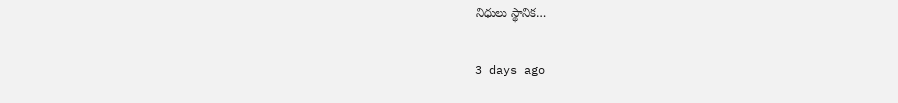నిధులు స్థానిక…

3 days ago